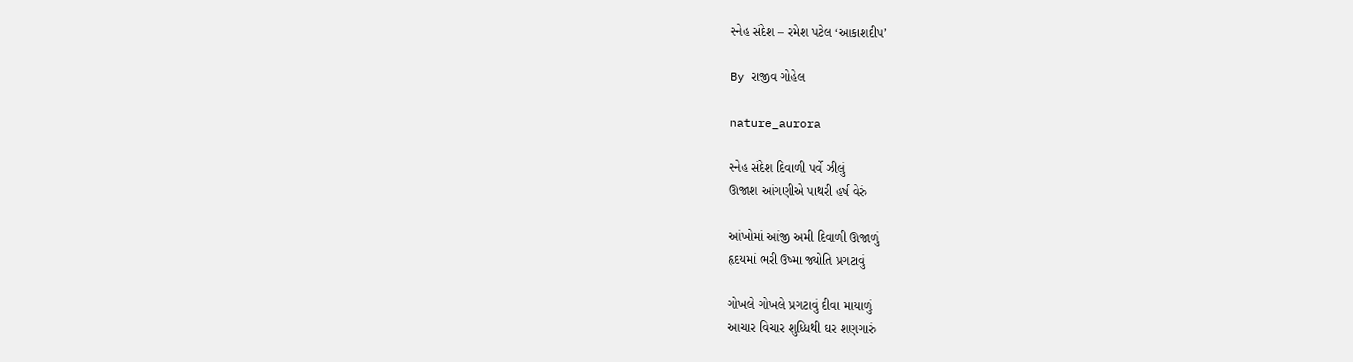સ્નેહ સંદેશ – રમેશ પટેલ ‘આકાશદીપ’

By રાજીવ ગોહેલ

nature_aurora

સ્નેહ સંદેશ દિવાળી પર્વે ઝીલું
ઊજાશ આંગણીએ પાથરી હર્ષ વેરું

આંખોમાં આંજી અમી દિવાળી ઊજાળું
હૃદયમાં ભરી ઉષ્મા જ્યોતિ પ્રગટાવું

ગોખલે ગોખલે પ્રગટાવું દીવા માયાળું
આચાર વિચાર શુધ્ધિથી ઘર શણગારું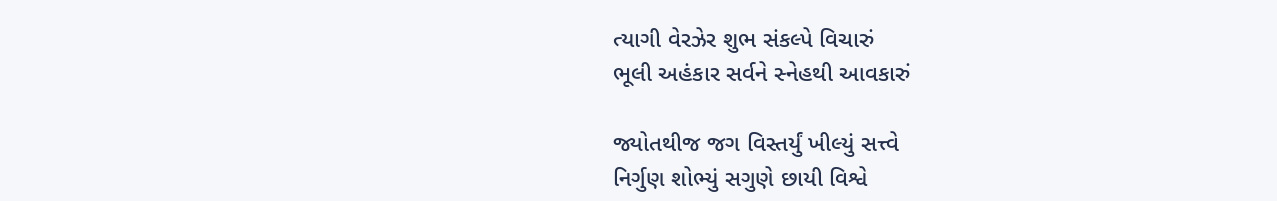ત્યાગી વેરઝેર શુભ સંકલ્પે વિચારું
ભૂલી અહંકાર સર્વને સ્નેહથી આવકારું

જ્યોતથીજ જગ વિસ્તર્યું ખીલ્યું સત્ત્વે
નિર્ગુણ શોભ્યું સગુણે છાયી વિશ્વે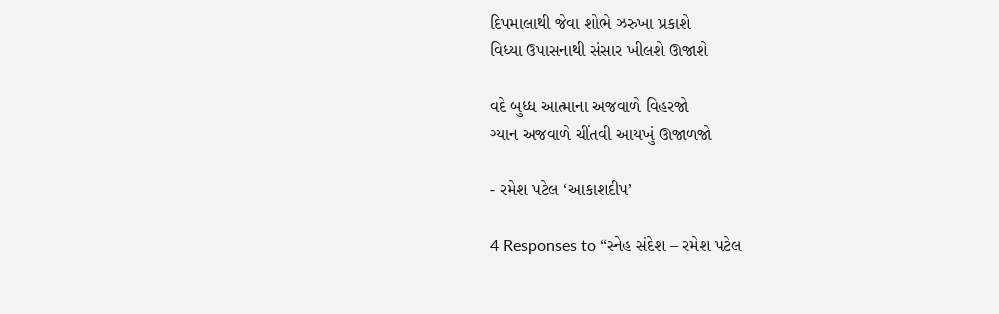દિપમાલાથી જેવા શોભે ઝરુખા પ્રકાશે
વિધ્યા ઉપાસનાથી સંસાર ખીલશે ઊજાશે

વદે બુધ્ધ આત્માના અજવાળે વિહરજો
ગ્યાન અજવાળે ચીંતવી આયખું ઊજાળજો

- રમેશ પટેલ ‘આકાશદીપ’

4 Responses to “સ્નેહ સંદેશ – રમેશ પટેલ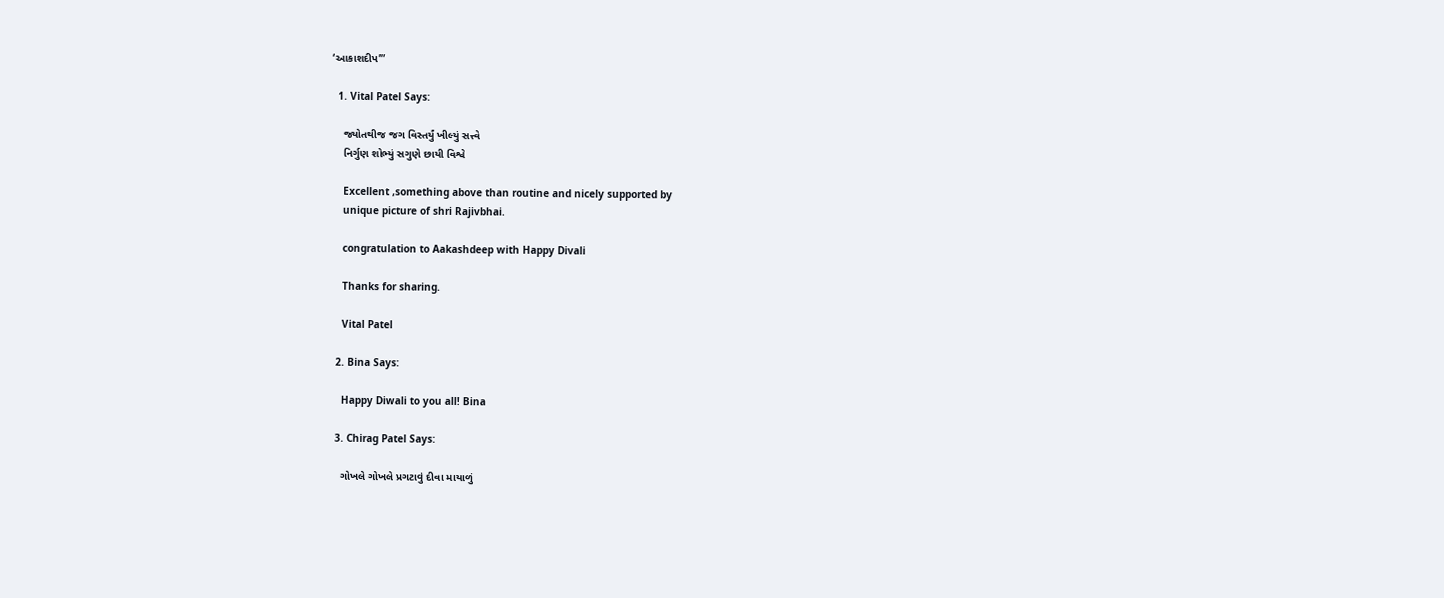‘આકાશદીપ’”

  1. Vital Patel Says:

    જ્યોતથીજ જગ વિસ્તર્યું ખીલ્યું સત્ત્વે
    નિર્ગુણ શોભ્યું સગુણે છાયી વિશ્વે

    Excellent ,something above than routine and nicely supported by
    unique picture of shri Rajivbhai.

    congratulation to Aakashdeep with Happy Divali

    Thanks for sharing.

    Vital Patel

  2. Bina Says:

    Happy Diwali to you all! Bina

  3. Chirag Patel Says:

    ગોખલે ગોખલે પ્રગટાવું દીવા માયાળું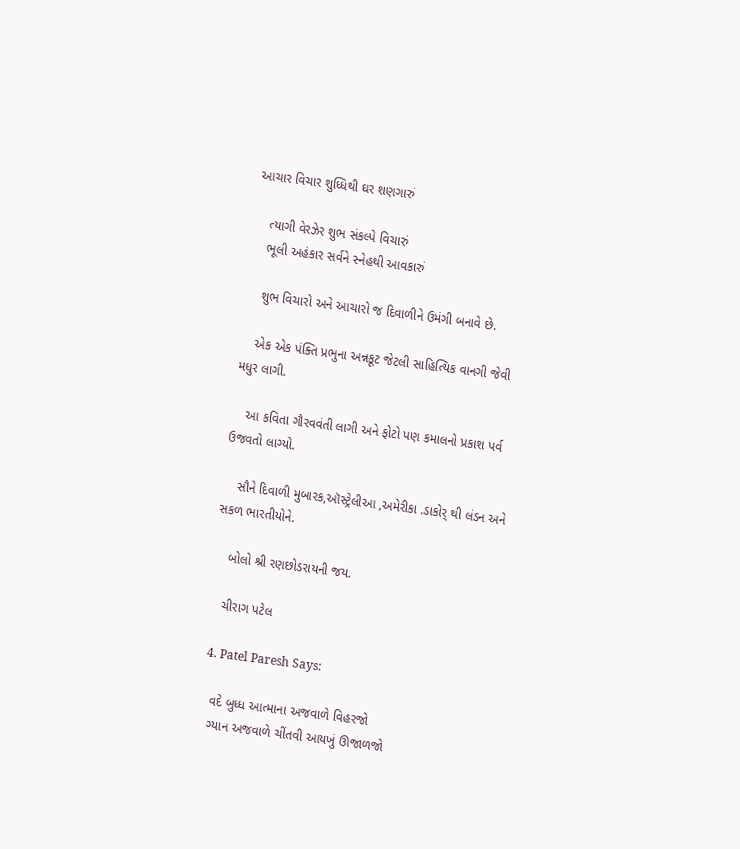આચાર વિચાર શુધ્ધિથી ઘર શણગારું

    ત્યાગી વેરઝેર શુભ સંકલ્પે વિચારું
    ભૂલી અહંકાર સર્વને સ્નેહથી આવકારું

    શુભ વિચારો અને આચારો જ દિવાળીને ઉમંગી બનાવે છે.

    એક એક પંક્તિ પ્રભુના અન્નકૂટ જેટલી સાહિત્યિક વાનગી જેવી મધુર લાગી.

    આ કવિતા ગૌરવવંતી લાગી અને ફોટો પણ કમાલનો પ્રકાશ પર્વ ઉજવતો લાગ્યો.

    સૌને દિવાળી મુબારક,ઑસ્ટ્રેલીઆ ,અમેરીકા .ડાકોર્ થી લંડન અને સકળ ભારતીયોને.

    બોલો શ્રી રણછોડરાયની જય.

    ચીરાગ પટેલ

  4. Patel Paresh Says:

    વદે બુધ્ધ આત્માના અજવાળે વિહરજો
    ગ્યાન અજવાળે ચીંતવી આયખું ઊજાળજો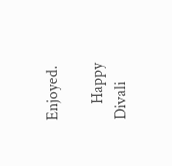Enjoyed.

    Happy Divali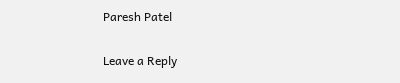Paresh Patel

Leave a Reply